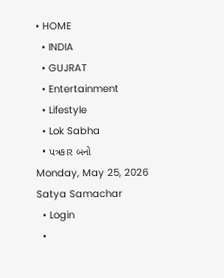• HOME
  • INDIA
  • GUJRAT
  • Entertainment
  • Lifestyle
  • Lok Sabha
  • પત્રકાર બનો
Monday, May 25, 2026
Satya Samachar
  • Login
  •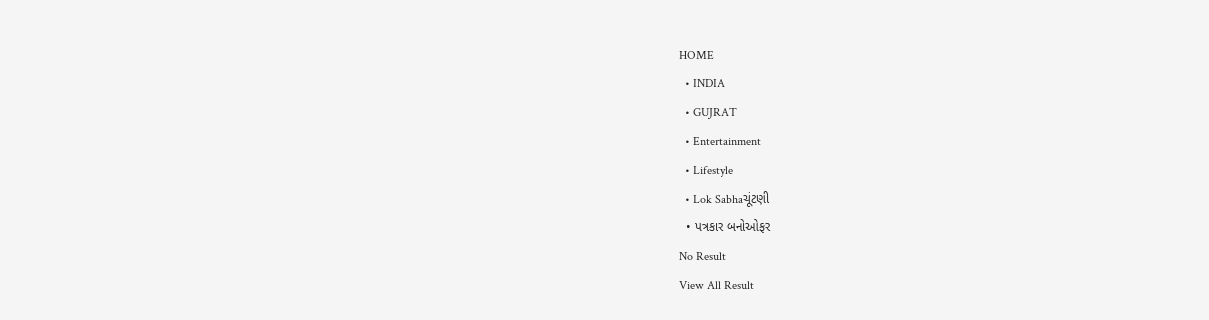HOME
  • INDIA
  • GUJRAT
  • Entertainment
  • Lifestyle
  • Lok Sabhaચૂંટણી
  • પત્રકાર બનોઓફર
No Result
View All Result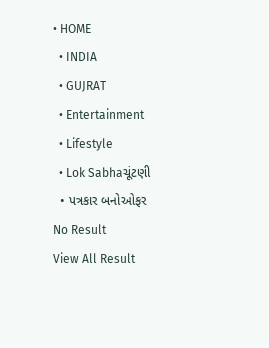• HOME
  • INDIA
  • GUJRAT
  • Entertainment
  • Lifestyle
  • Lok Sabhaચૂંટણી
  • પત્રકાર બનોઓફર
No Result
View All Result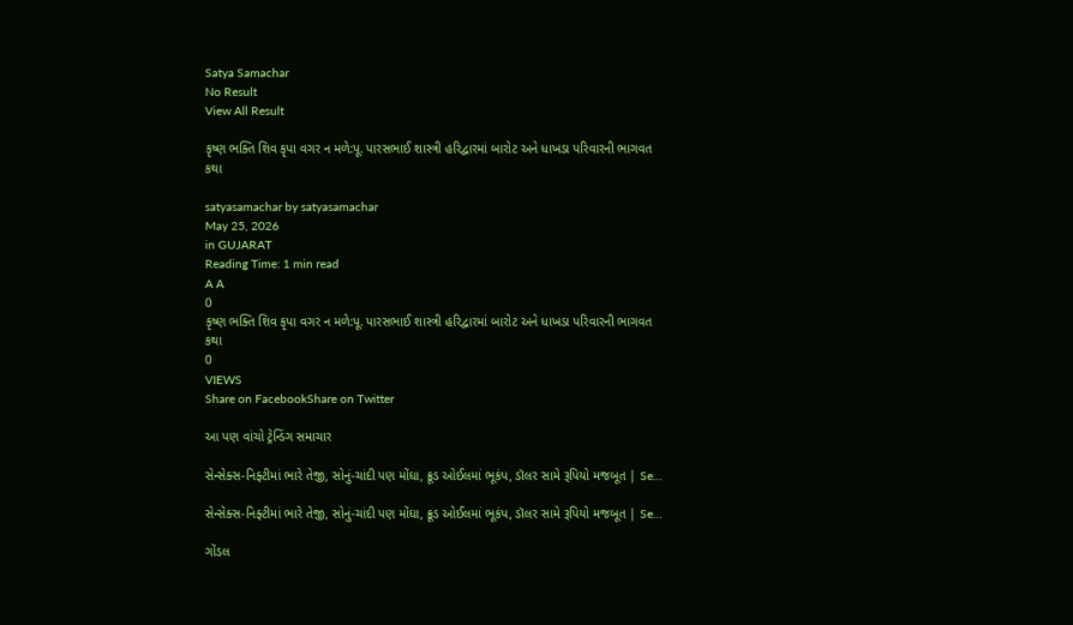Satya Samachar
No Result
View All Result

કૃષ્ણ ભક્તિ શિવ કૃપા વગર ન મળે:પૂ. પારસભાઈ શાસ્ત્રી હરિદ્વારમાં બારોટ અને ધાખડા પરિવારની ભાગવત કથા

satyasamachar by satyasamachar
May 25, 2026
in GUJARAT
Reading Time: 1 min read
A A
0
કૃષ્ણ ભક્તિ શિવ કૃપા વગર ન મળે:પૂ. પારસભાઈ શાસ્ત્રી હરિદ્વારમાં બારોટ અને ધાખડા પરિવારની ભાગવત કથા
0
VIEWS
Share on FacebookShare on Twitter

આ પણ વાંચો ટ્રેન્ડિંગ સમાચાર

સેન્સેક્સ-નિફ્ટીમાં ભારે તેજી, સોનું-ચાંદી પણ મોંઘા, ક્રૂડ ઓઈલમાં ભૂકંપ, ડૉલર સામે રૂપિયો મજબૂત | Se…

સેન્સેક્સ-નિફ્ટીમાં ભારે તેજી, સોનું-ચાંદી પણ મોંઘા, ક્રૂડ ઓઈલમાં ભૂકંપ, ડૉલર સામે રૂપિયો મજબૂત | Se…

ગોંડલ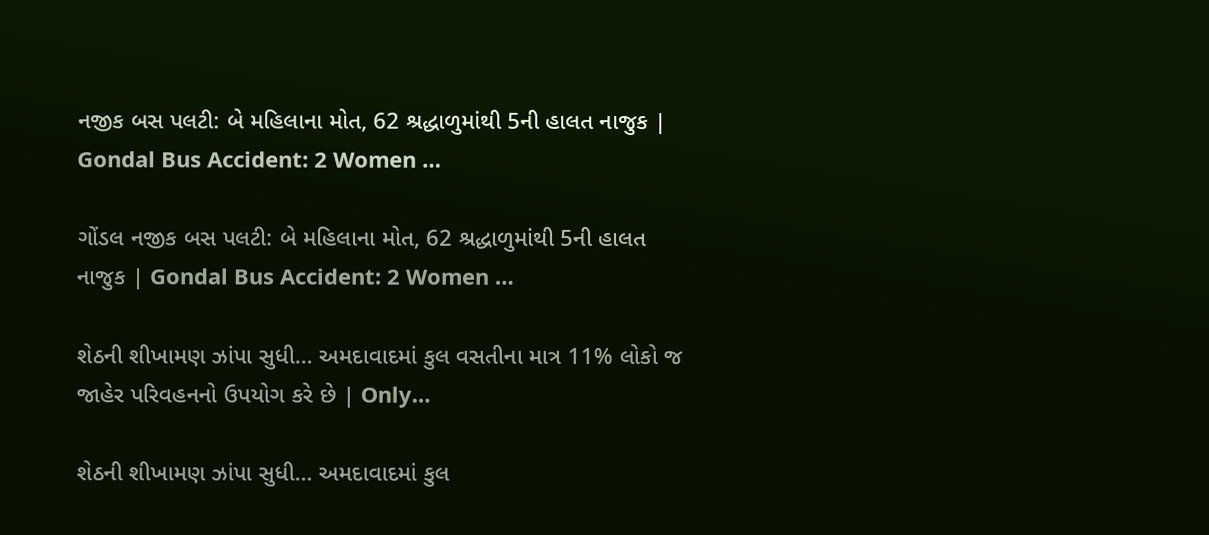નજીક બસ પલટી: બે મહિલાના મોત, 62 શ્રદ્ધાળુમાંથી 5ની હાલત નાજુક | Gondal Bus Accident: 2 Women …

ગોંડલ નજીક બસ પલટી: બે મહિલાના મોત, 62 શ્રદ્ધાળુમાંથી 5ની હાલત નાજુક | Gondal Bus Accident: 2 Women …

શેઠની શીખામણ ઝાંપા સુધી… અમદાવાદમાં કુલ વસતીના માત્ર 11% લોકો જ જાહેર પરિવહનનો ઉપયોગ કરે છે | Only…

શેઠની શીખામણ ઝાંપા સુધી… અમદાવાદમાં કુલ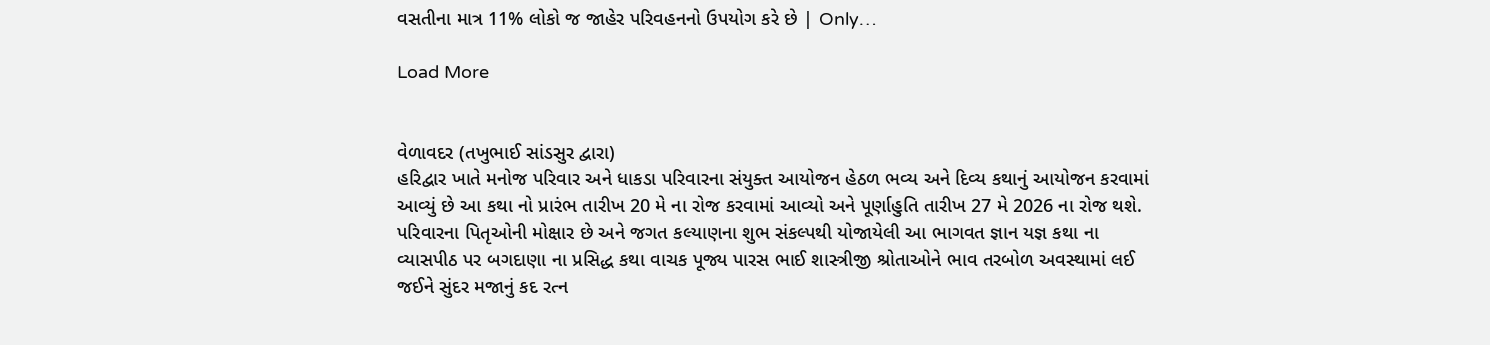વસતીના માત્ર 11% લોકો જ જાહેર પરિવહનનો ઉપયોગ કરે છે | Only…

Load More


વેળાવદર (તખુભાઈ સાંડસુર દ્વારા)
હરિદ્વાર ખાતે મનોજ પરિવાર અને ધાકડા પરિવારના સંયુક્ત આયોજન હેઠળ ભવ્ય અને દિવ્ય કથાનું આયોજન કરવામાં આવ્યું છે આ કથા નો પ્રારંભ તારીખ 20 મે ના રોજ કરવામાં આવ્યો અને પૂર્ણાહુતિ તારીખ 27 મે 2026 ના રોજ થશે. પરિવારના પિતૃઓની મોક્ષાર છે અને જગત કલ્યાણના શુભ સંકલ્પથી યોજાયેલી આ ભાગવત જ્ઞાન યજ્ઞ કથા ના વ્યાસપીઠ પર બગદાણા ના પ્રસિદ્ધ કથા વાચક પૂજ્ય પારસ ભાઈ શાસ્ત્રીજી શ્રોતાઓને ભાવ તરબોળ અવસ્થામાં લઈ જઈને સુંદર મજાનું કદ રત્ન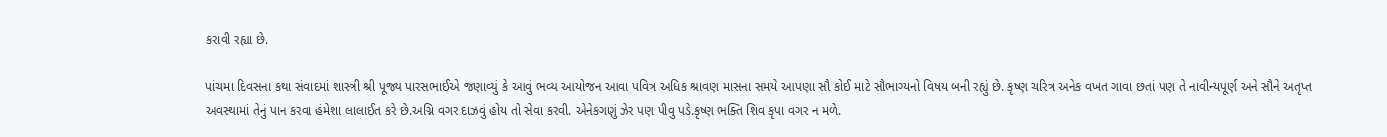કરાવી રહ્યા છે.

પાંચમા દિવસના કથા સંવાદમાં શાસ્ત્રી શ્રી પૂજ્ય પારસભાઈએ જણાવ્યું કે આવું ભવ્ય આયોજન આવા પવિત્ર અધિક શ્રાવણ માસના સમયે આપણા સૌ કોઈ માટે સૌભાગ્યનો વિષય બની રહ્યું છે. કૃષ્ણ ચરિત્ર અનેક વખત ગાવા છતાં પણ તે નાવીન્યપૂર્ણ અને સૌને અતૃપ્ત અવસ્થામાં તેનું પાન કરવા હંમેશા લાલાઈત કરે છે.અગ્નિ વગર દાઝવું હોય તો ‌સેવા કરવી. એનેકગણું ઝેર પણ પીવુ પડે.કૃષ્ણ ભક્તિ શિવ કૃપા વગર ન મળે.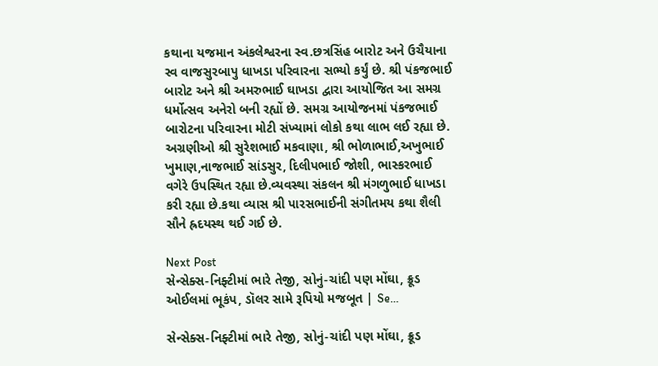કથાના યજમાન અંકલેશ્વરના સ્વ.છત્રસિંહ બારોટ અને ઉચૈયાના સ્વ વાજસુરબાપુ ધાખડા પરિવારના સભ્યો કર્યું છે. શ્રી પંકજભાઈ બારોટ અને શ્રી અમરુભાઈ ઘાખડા દ્વારા આયોજિત આ સમગ્ર ધર્મોત્સવ અનેરો બની રહ્યોં છે. સમગ્ર આયોજનમાં પંકજભાઈ બારોટના પરિવારના મોટી સંખ્યામાં લોકો કથા લાભ લઈ રહ્યા છે. અગ્રણીઓ શ્રી સુરેશભાઈ મકવાણા, શ્રી ભોળાભાઈ,અખુભાઈ ખુમાણ,નાજભાઈ સાંડસુર, દિલીપભાઈ જોશી, ભાસ્કરભાઈ વગેરે ઉપસ્થિત રહ્યા છે.વ્યવસ્થા સંકલન શ્રી મંગળુભાઈ ધાખડા કરી રહ્યા છે.કથા વ્યાસ શ્રી પારસભાઈની સંગીતમય કથા શૈલી સૌને હ્રદયસ્થ થઈ ગઈ છે.

Next Post
સેન્સેક્સ-નિફ્ટીમાં ભારે તેજી, સોનું-ચાંદી પણ મોંઘા, ક્રૂડ ઓઈલમાં ભૂકંપ, ડૉલર સામે રૂપિયો મજબૂત | Se…

સેન્સેક્સ-નિફ્ટીમાં ભારે તેજી, સોનું-ચાંદી પણ મોંઘા, ક્રૂડ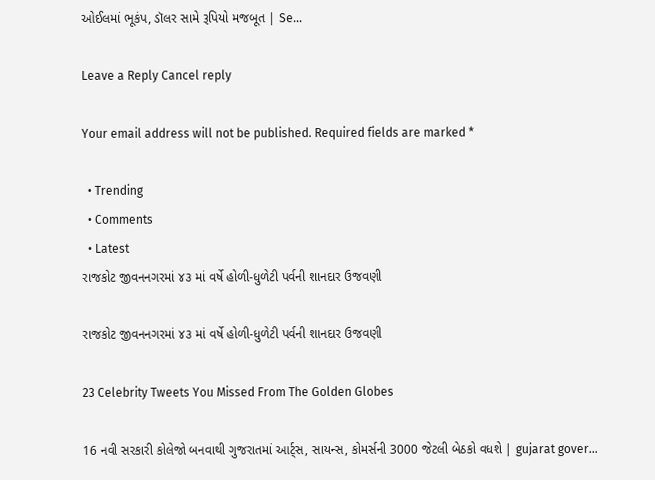ઓઈલમાં ભૂકંપ, ડૉલર સામે રૂપિયો મજબૂત | Se...

Leave a Reply Cancel reply

Your email address will not be published. Required fields are marked *

  • Trending
  • Comments
  • Latest
રાજકોટ જીવનનગરમાં ૪૩ માં વર્ષે હોળી-ધુળેટી પર્વની શાનદાર ઉજવણી

રાજકોટ જીવનનગરમાં ૪૩ માં વર્ષે હોળી-ધુળેટી પર્વની શાનદાર ઉજવણી

23 Celebrity Tweets You Missed From The Golden Globes

16 નવી સરકારી કોલેજો બનવાથી ગુજરાતમાં આર્ટ્સ, સાયન્સ, કોમર્સની 3000 જેટલી બેઠકો વધશે | gujarat gover…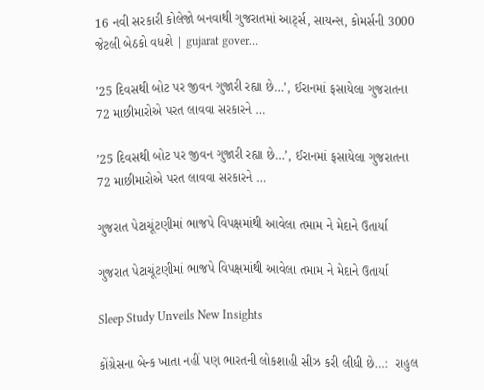16 નવી સરકારી કોલેજો બનવાથી ગુજરાતમાં આર્ટ્સ, સાયન્સ, કોમર્સની 3000 જેટલી બેઠકો વધશે | gujarat gover…

’25 દિવસથી બોટ પર જીવન ગુજારી રહ્યા છે…’, ઈરાનમાં ફસાયેલા ગુજરાતના 72 માછીમારોએ પરત લાવવા સરકારને …

’25 દિવસથી બોટ પર જીવન ગુજારી રહ્યા છે…’, ઈરાનમાં ફસાયેલા ગુજરાતના 72 માછીમારોએ પરત લાવવા સરકારને …

ગુજરાત પેટાચૂંટણીમાં ભાજપે વિપક્ષમાંથી આવેલા તમામ ને મેદાને ઉતાર્યા

ગુજરાત પેટાચૂંટણીમાં ભાજપે વિપક્ષમાંથી આવેલા તમામ ને મેદાને ઉતાર્યા

Sleep Study Unveils New Insights

કોંગ્રેસના બેન્ક ખાતા નહીં પણ ભારતની લોકશાહી સીઝ કરી લીધી છે…:  રાહુલ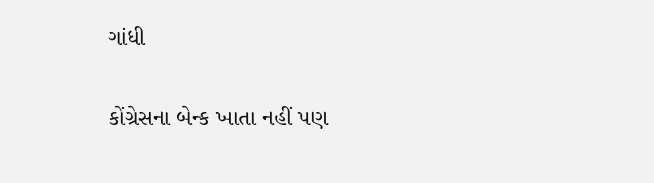ગાંધી

કોંગ્રેસના બેન્ક ખાતા નહીં પણ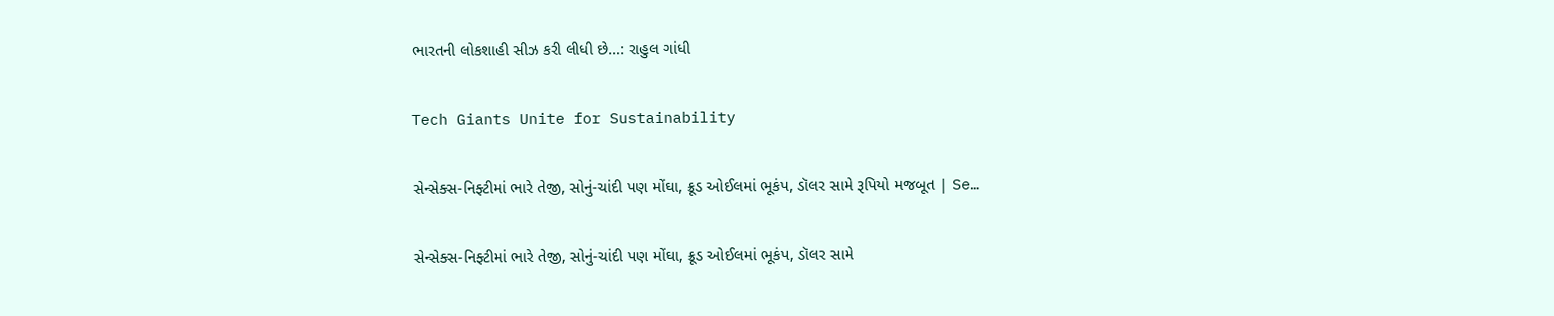ભારતની લોકશાહી સીઝ કરી લીધી છે…: રાહુલ ગાંધી

Tech Giants Unite for Sustainability

સેન્સેક્સ-નિફ્ટીમાં ભારે તેજી, સોનું-ચાંદી પણ મોંઘા, ક્રૂડ ઓઈલમાં ભૂકંપ, ડૉલર સામે રૂપિયો મજબૂત | Se…

સેન્સેક્સ-નિફ્ટીમાં ભારે તેજી, સોનું-ચાંદી પણ મોંઘા, ક્રૂડ ઓઈલમાં ભૂકંપ, ડૉલર સામે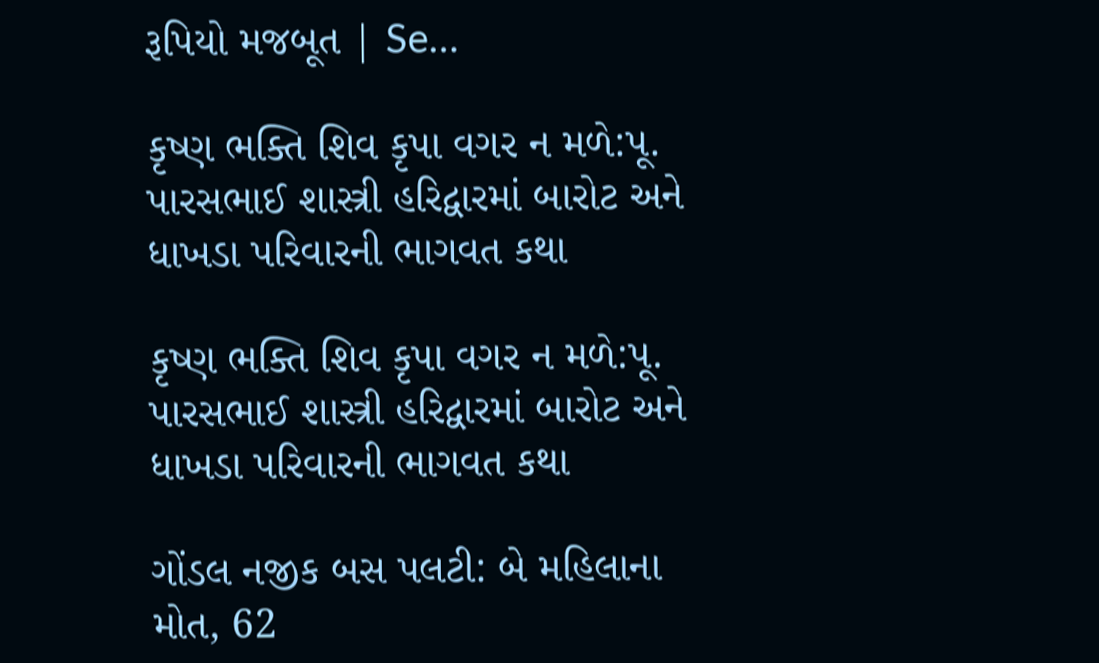રૂપિયો મજબૂત | Se…

કૃષ્ણ ભક્તિ શિવ કૃપા વગર ન મળે:પૂ. પારસભાઈ શાસ્ત્રી હરિદ્વારમાં બારોટ અને ધાખડા પરિવારની ભાગવત કથા

કૃષ્ણ ભક્તિ શિવ કૃપા વગર ન મળે:પૂ. પારસભાઈ શાસ્ત્રી હરિદ્વારમાં બારોટ અને ધાખડા પરિવારની ભાગવત કથા

ગોંડલ નજીક બસ પલટી: બે મહિલાના મોત, 62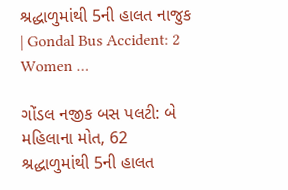શ્રદ્ધાળુમાંથી 5ની હાલત નાજુક | Gondal Bus Accident: 2 Women …

ગોંડલ નજીક બસ પલટી: બે મહિલાના મોત, 62 શ્રદ્ધાળુમાંથી 5ની હાલત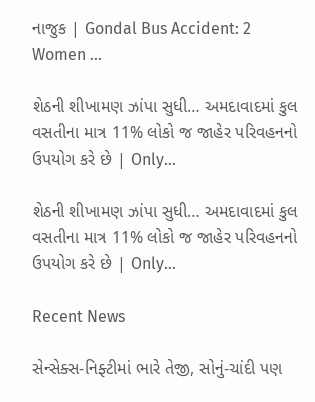નાજુક | Gondal Bus Accident: 2 Women …

શેઠની શીખામણ ઝાંપા સુધી… અમદાવાદમાં કુલ વસતીના માત્ર 11% લોકો જ જાહેર પરિવહનનો ઉપયોગ કરે છે | Only…

શેઠની શીખામણ ઝાંપા સુધી… અમદાવાદમાં કુલ વસતીના માત્ર 11% લોકો જ જાહેર પરિવહનનો ઉપયોગ કરે છે | Only…

Recent News

સેન્સેક્સ-નિફ્ટીમાં ભારે તેજી, સોનું-ચાંદી પણ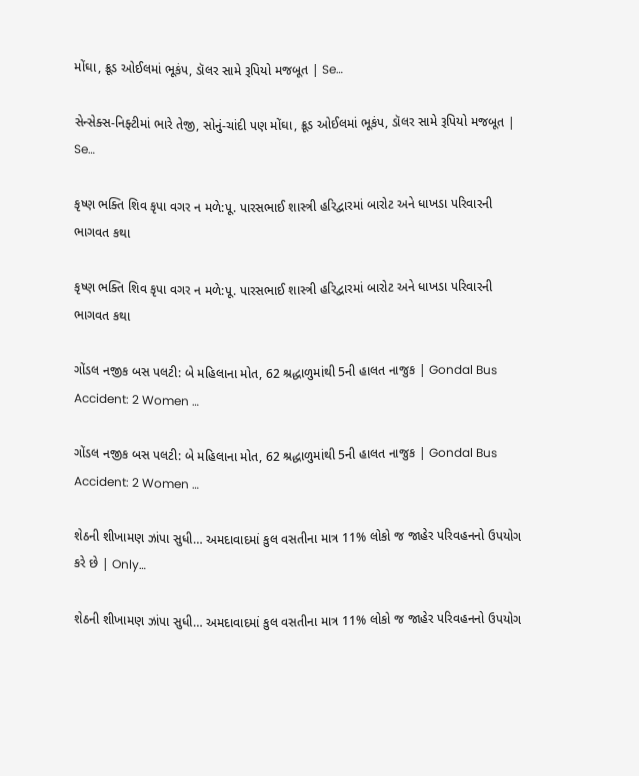મોંઘા, ક્રૂડ ઓઈલમાં ભૂકંપ, ડૉલર સામે રૂપિયો મજબૂત | Se…

સેન્સેક્સ-નિફ્ટીમાં ભારે તેજી, સોનું-ચાંદી પણ મોંઘા, ક્રૂડ ઓઈલમાં ભૂકંપ, ડૉલર સામે રૂપિયો મજબૂત | Se…

કૃષ્ણ ભક્તિ શિવ કૃપા વગર ન મળે:પૂ. પારસભાઈ શાસ્ત્રી હરિદ્વારમાં બારોટ અને ધાખડા પરિવારની ભાગવત કથા

કૃષ્ણ ભક્તિ શિવ કૃપા વગર ન મળે:પૂ. પારસભાઈ શાસ્ત્રી હરિદ્વારમાં બારોટ અને ધાખડા પરિવારની ભાગવત કથા

ગોંડલ નજીક બસ પલટી: બે મહિલાના મોત, 62 શ્રદ્ધાળુમાંથી 5ની હાલત નાજુક | Gondal Bus Accident: 2 Women …

ગોંડલ નજીક બસ પલટી: બે મહિલાના મોત, 62 શ્રદ્ધાળુમાંથી 5ની હાલત નાજુક | Gondal Bus Accident: 2 Women …

શેઠની શીખામણ ઝાંપા સુધી… અમદાવાદમાં કુલ વસતીના માત્ર 11% લોકો જ જાહેર પરિવહનનો ઉપયોગ કરે છે | Only…

શેઠની શીખામણ ઝાંપા સુધી… અમદાવાદમાં કુલ વસતીના માત્ર 11% લોકો જ જાહેર પરિવહનનો ઉપયોગ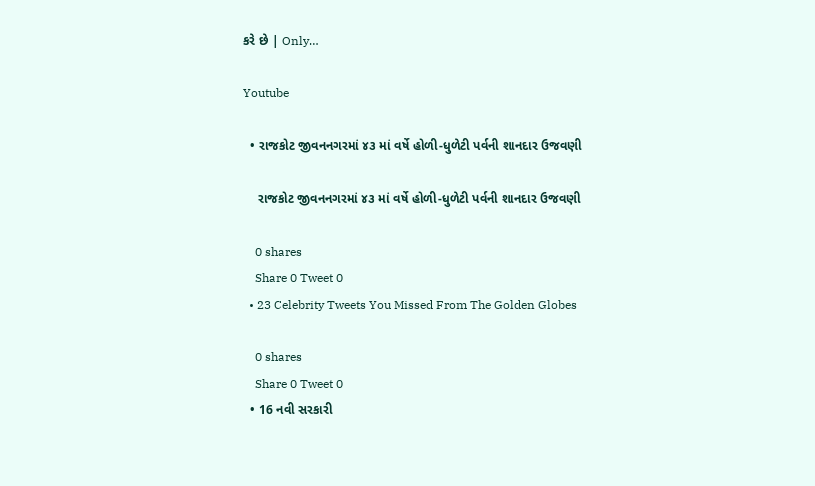કરે છે | Only…

Youtube

  • રાજકોટ જીવનનગરમાં ૪૩ માં વર્ષે હોળી-ધુળેટી પર્વની શાનદાર ઉજવણી

    રાજકોટ જીવનનગરમાં ૪૩ માં વર્ષે હોળી-ધુળેટી પર્વની શાનદાર ઉજવણી

    0 shares
    Share 0 Tweet 0
  • 23 Celebrity Tweets You Missed From The Golden Globes

    0 shares
    Share 0 Tweet 0
  • 16 નવી સરકારી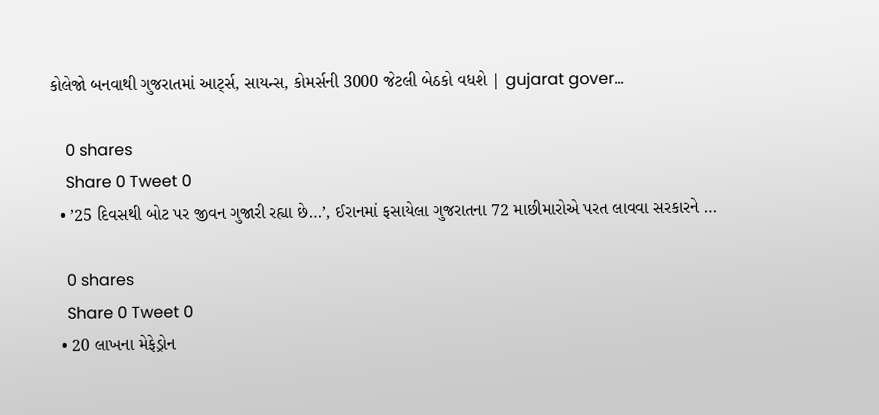કોલેજો બનવાથી ગુજરાતમાં આર્ટ્સ, સાયન્સ, કોમર્સની 3000 જેટલી બેઠકો વધશે | gujarat gover…

    0 shares
    Share 0 Tweet 0
  • ’25 દિવસથી બોટ પર જીવન ગુજારી રહ્યા છે…’, ઈરાનમાં ફસાયેલા ગુજરાતના 72 માછીમારોએ પરત લાવવા સરકારને …

    0 shares
    Share 0 Tweet 0
  • 20 લાખના મેફેડ્રોન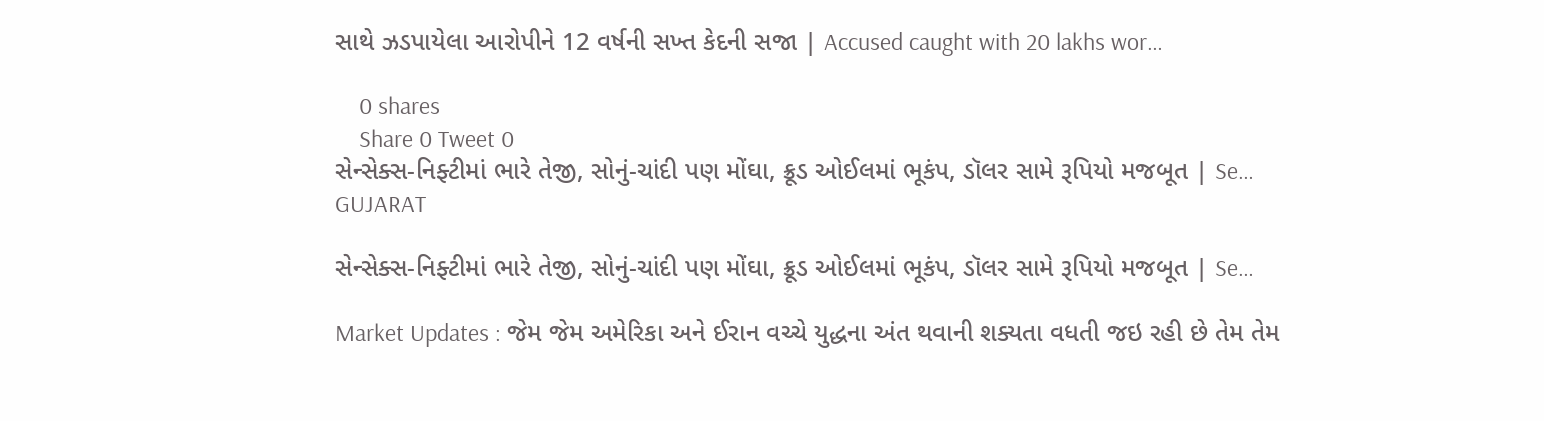સાથે ઝડપાયેલા આરોપીને 12 વર્ષની સખ્ત કેદની સજા | Accused caught with 20 lakhs wor…

    0 shares
    Share 0 Tweet 0
સેન્સેક્સ-નિફ્ટીમાં ભારે તેજી, સોનું-ચાંદી પણ મોંઘા, ક્રૂડ ઓઈલમાં ભૂકંપ, ડૉલર સામે રૂપિયો મજબૂત | Se…
GUJARAT

સેન્સેક્સ-નિફ્ટીમાં ભારે તેજી, સોનું-ચાંદી પણ મોંઘા, ક્રૂડ ઓઈલમાં ભૂકંપ, ડૉલર સામે રૂપિયો મજબૂત | Se…

Market Updates : જેમ જેમ અમેરિકા અને ઈરાન વચ્ચે યુદ્ધના અંત થવાની શક્યતા વધતી જઇ રહી છે તેમ તેમ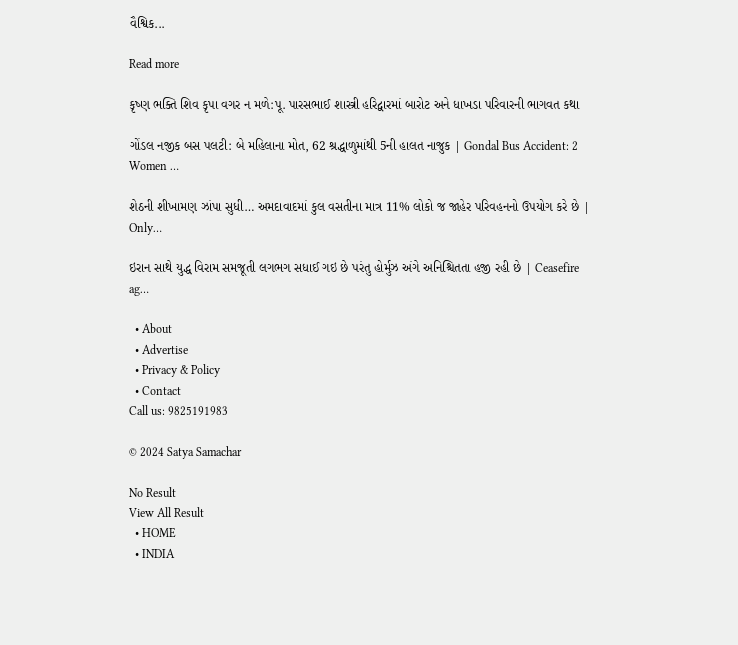વૈશ્વિક...

Read more

કૃષ્ણ ભક્તિ શિવ કૃપા વગર ન મળે:પૂ. પારસભાઈ શાસ્ત્રી હરિદ્વારમાં બારોટ અને ધાખડા પરિવારની ભાગવત કથા

ગોંડલ નજીક બસ પલટી: બે મહિલાના મોત, 62 શ્રદ્ધાળુમાંથી 5ની હાલત નાજુક | Gondal Bus Accident: 2 Women …

શેઠની શીખામણ ઝાંપા સુધી… અમદાવાદમાં કુલ વસતીના માત્ર 11% લોકો જ જાહેર પરિવહનનો ઉપયોગ કરે છે | Only…

ઇરાન સાથે યુદ્ધ વિરામ સમજૂતી લગભગ સધાઈ ગઇ છે પરંતુ હોર્મુઝ અંગે અનિશ્ચિતતા હજી રહી છે | Ceasefire ag…

  • About
  • Advertise
  • Privacy & Policy
  • Contact
Call us: 9825191983

© 2024 Satya Samachar

No Result
View All Result
  • HOME
  • INDIA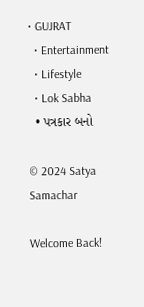• GUJRAT
  • Entertainment
  • Lifestyle
  • Lok Sabha
  • પત્રકાર બનો

© 2024 Satya Samachar

Welcome Back!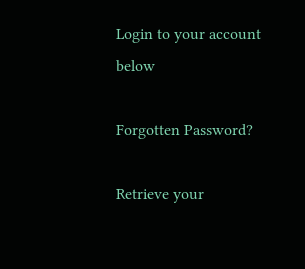Login to your account below

Forgotten Password?

Retrieve your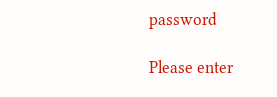password

Please enter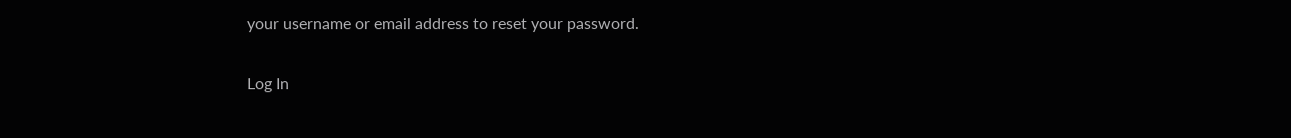your username or email address to reset your password.

Log In